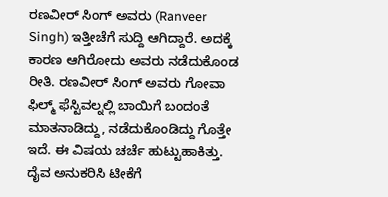ರಣವೀರ್ ಸಿಂಗ್ ಅವರು (Ranveer Singh) ಇತ್ತೀಚೆಗೆ ಸುದ್ದಿ ಆಗಿದ್ದಾರೆ. ಅದಕ್ಕೆ ಕಾರಣ ಆಗಿರೋದು ಅವರು ನಡೆದುಕೊಂಡ ರೀತಿ. ರಣವೀರ್ ಸಿಂಗ್ ಅವರು ಗೋವಾ ಫಿಲ್ಮ್ ಫೆಸ್ಟಿವಲ್ನಲ್ಲಿ ಬಾಯಿಗೆ ಬಂದಂತೆ ಮಾತನಾಡಿದ್ದು, ನಡೆದುಕೊಂಡಿದ್ದು ಗೊತ್ತೇ ಇದೆ. ಈ ವಿಷಯ ಚರ್ಚೆ ಹುಟ್ಟುಹಾಕಿತ್ತು. ದೈವ ಅನುಕರಿಸಿ ಟೀಕೆಗೆ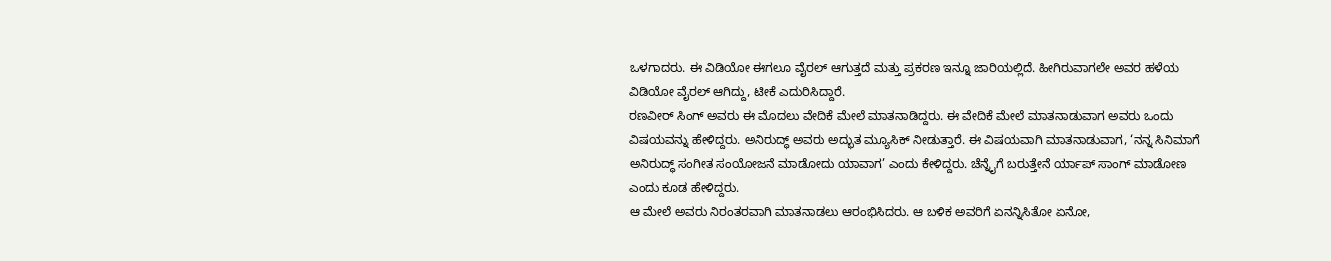ಒಳಗಾದರು. ಈ ವಿಡಿಯೋ ಈಗಲೂ ವೈರಲ್ ಆಗುತ್ತದೆ ಮತ್ತು ಪ್ರಕರಣ ಇನ್ನೂ ಜಾರಿಯಲ್ಲಿದೆ. ಹೀಗಿರುವಾಗಲೇ ಅವರ ಹಳೆಯ ವಿಡಿಯೋ ವೈರಲ್ ಆಗಿದ್ದು, ಟೀಕೆ ಎದುರಿಸಿದ್ದಾರೆ.
ರಣವೀರ್ ಸಿಂಗ್ ಅವರು ಈ ಮೊದಲು ವೇದಿಕೆ ಮೇಲೆ ಮಾತನಾಡಿದ್ದರು. ಈ ವೇದಿಕೆ ಮೇಲೆ ಮಾತನಾಡುವಾಗ ಅವರು ಒಂದು ವಿಷಯವನ್ನು ಹೇಳಿದ್ದರು. ಅನಿರುದ್ಧ್ ಅವರು ಅದ್ಭುತ ಮ್ಯೂಸಿಕ್ ನೀಡುತ್ತಾರೆ. ಈ ವಿಷಯವಾಗಿ ಮಾತನಾಡುವಾಗ, ‘ನನ್ನ ಸಿನಿಮಾಗೆ ಅನಿರುದ್ಧ್ ಸಂಗೀತ ಸಂಯೋಜನೆ ಮಾಡೋದು ಯಾವಾಗ’ ಎಂದು ಕೇಳಿದ್ದರು. ಚೆನ್ನೈಗೆ ಬರುತ್ತೇನೆ ರ್ಯಾಪ್ ಸಾಂಗ್ ಮಾಡೋಣ ಎಂದು ಕೂಡ ಹೇಳಿದ್ದರು.
ಆ ಮೇಲೆ ಅವರು ನಿರಂತರವಾಗಿ ಮಾತನಾಡಲು ಆರಂಭಿಸಿದರು. ಆ ಬಳಿಕ ಅವರಿಗೆ ಏನನ್ನಿಸಿತೋ ಏನೋ,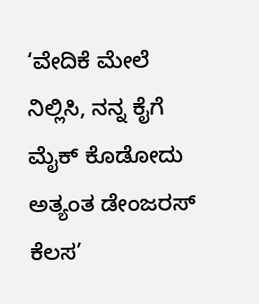‘ವೇದಿಕೆ ಮೇಲೆ ನಿಲ್ಲಿಸಿ, ನನ್ನ ಕೈಗೆ ಮೈಕ್ ಕೊಡೋದು ಅತ್ಯಂತ ಡೇಂಜರಸ್ ಕೆಲಸ’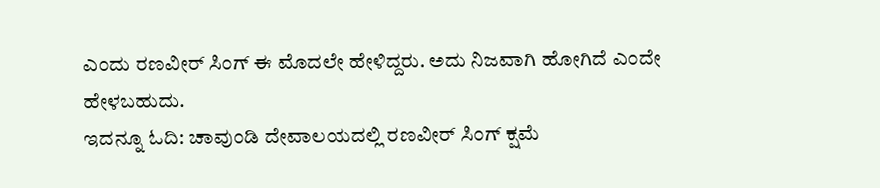ಎಂದು ರಣವೀರ್ ಸಿಂಗ್ ಈ ಮೊದಲೇ ಹೇಳಿದ್ದರು. ಅದು ನಿಜವಾಗಿ ಹೋಗಿದೆ ಎಂದೇ ಹೇಳಬಹುದು.
ಇದನ್ನೂ ಓದಿ: ಚಾವುಂಡಿ ದೇವಾಲಯದಲ್ಲಿ ರಣವೀರ್ ಸಿಂಗ್ ಕ್ಷಮೆ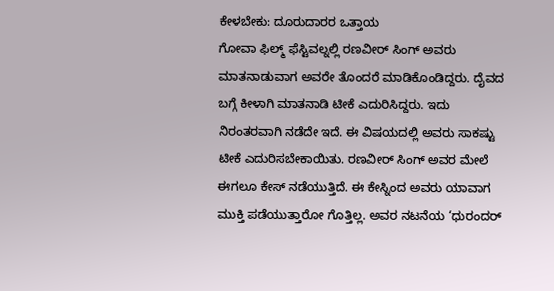ಕೇಳಬೇಕು: ದೂರುದಾರರ ಒತ್ತಾಯ
ಗೋವಾ ಫಿಲ್ಮ್ ಫೆಸ್ಟಿವಲ್ನಲ್ಲಿ ರಣವೀರ್ ಸಿಂಗ್ ಅವರು ಮಾತನಾಡುವಾಗ ಅವರೇ ತೊಂದರೆ ಮಾಡಿಕೊಂಡಿದ್ದರು. ದೈವದ ಬಗ್ಗೆ ಕೀಳಾಗಿ ಮಾತನಾಡಿ ಟೀಕೆ ಎದುರಿಸಿದ್ದರು. ಇದು ನಿರಂತರವಾಗಿ ನಡೆದೇ ಇದೆ. ಈ ವಿಷಯದಲ್ಲಿ ಅವರು ಸಾಕಷ್ಟು ಟೀಕೆ ಎದುರಿಸಬೇಕಾಯಿತು. ರಣವೀರ್ ಸಿಂಗ್ ಅವರ ಮೇಲೆ ಈಗಲೂ ಕೇಸ್ ನಡೆಯುತ್ತಿದೆ. ಈ ಕೇಸ್ನಿಂದ ಅವರು ಯಾವಾಗ ಮುಕ್ತಿ ಪಡೆಯುತ್ತಾರೋ ಗೊತ್ತಿಲ್ಲ. ಅವರ ನಟನೆಯ ‘ಧುರಂದರ್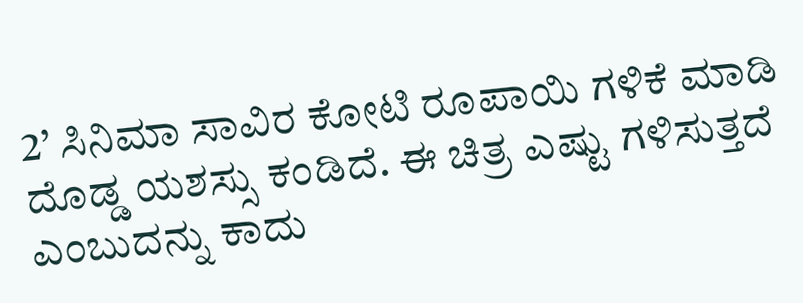2’ ಸಿನಿಮಾ ಸಾವಿರ ಕೋಟಿ ರೂಪಾಯಿ ಗಳಿಕೆ ಮಾಡಿ ದೊಡ್ಡ ಯಶಸ್ಸು ಕಂಡಿದೆ. ಈ ಚಿತ್ರ ಎಷ್ಟು ಗಳಿಸುತ್ತದೆ ಎಂಬುದನ್ನು ಕಾದು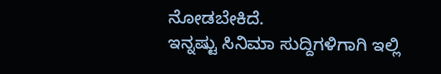ನೋಡಬೇಕಿದೆ.
ಇನ್ನಷ್ಟು ಸಿನಿಮಾ ಸುದ್ದಿಗಳಿಗಾಗಿ ಇಲ್ಲಿ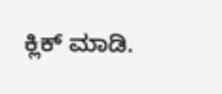ಕ್ಲಿಕ್ ಮಾಡಿ.